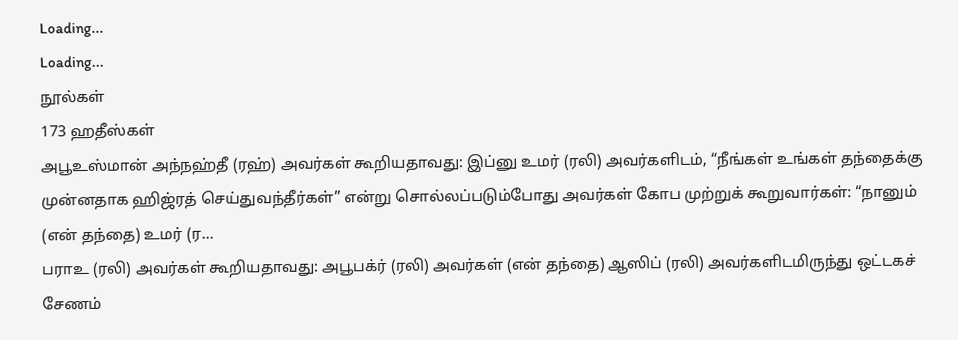Loading...
Loading...
நூல்கள்
173 ஹதீஸ்கள்
அபூஉஸ்மான் அந்நஹ்தீ (ரஹ்) அவர்கள் கூறியதாவது: இப்னு உமர் (ரலி) அவர்களிடம், “நீங்கள் உங்கள் தந்தைக்கு முன்னதாக ஹிஜ்ரத் செய்துவந்தீர்கள்” என்று சொல்லப்படும்போது அவர்கள் கோப முற்றுக் கூறுவார்கள்: “நானும் (என் தந்தை) உமர் (ர...
பராஉ (ரலி) அவர்கள் கூறியதாவது: அபூபக்ர் (ரலி) அவர்கள் (என் தந்தை) ஆஸிப் (ரலி) அவர்களிடமிருந்து ஒட்டகச் சேணம்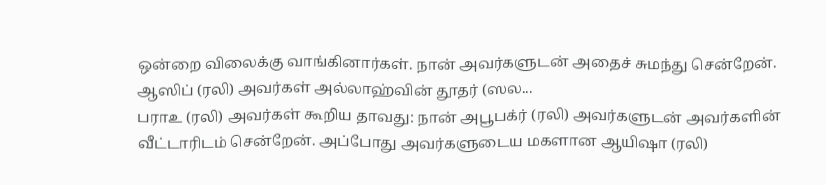ஒன்றை விலைக்கு வாங்கினார்கள். நான் அவர்களுடன் அதைச் சுமந்து சென்றேன். ஆஸிப் (ரலி) அவர்கள் அல்லாஹ்வின் தூதர் (ஸல...
பராஉ (ரலி) அவர்கள் கூறிய தாவது: நான் அபூபக்ர் (ரலி) அவர்களுடன் அவர்களின் வீட்டாரிடம் சென்றேன். அப்போது அவர்களுடைய மகளான ஆயிஷா (ரலி)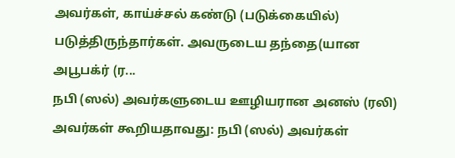அவர்கள், காய்ச்சல் கண்டு (படுக்கையில்) படுத்திருந்தார்கள். அவருடைய தந்தை(யான அபூபக்ர் (ர...
நபி (ஸல்) அவர்களுடைய ஊழியரான அனஸ் (ரலி) அவர்கள் கூறியதாவது: நபி (ஸல்) அவர்கள்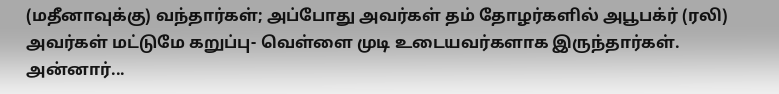(மதீனாவுக்கு) வந்தார்கள்; அப்போது அவர்கள் தம் தோழர்களில் அபூபக்ர் (ரலி) அவர்கள் மட்டுமே கறுப்பு- வெள்ளை முடி உடையவர்களாக இருந்தார்கள். அன்னார்...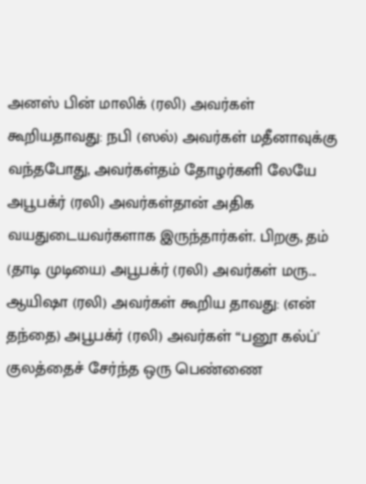அனஸ் பின் மாலிக் (ரலி) அவர்கள் கூறியதாவது: நபி (ஸல்) அவர்கள் மதீனாவுக்கு வந்தபோது, அவர்கள்தம் தோழர்களி லேயே அபூபக்ர் (ரலி) அவர்கள்தான் அதிக வயதுடையவர்களாக இருந்தார்கள். பிறகு, தம் (தாடி முடியை) அபூபக்ர் (ரலி) அவர்கள் மரு...
ஆயிஷா (ரலி) அவர்கள் கூறிய தாவது: (என் தந்தை) அபூபக்ர் (ரலி) அவர்கள் “பனூ கல்ப்' குலத்தைச் சேர்ந்த ஒரு பெண்ணை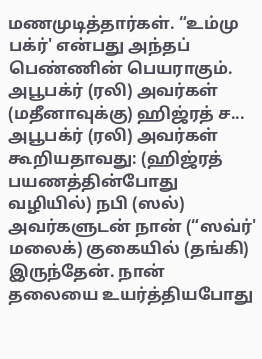மணமுடித்தார்கள். “உம்மு பக்ர்' என்பது அந்தப் பெண்ணின் பெயராகும். அபூபக்ர் (ரலி) அவர்கள் (மதீனாவுக்கு) ஹிஜ்ரத் ச...
அபூபக்ர் (ரலி) அவர்கள் கூறியதாவது: (ஹிஜ்ரத் பயணத்தின்போது வழியில்) நபி (ஸல்) அவர்களுடன் நான் (“ஸவ்ர்' மலைக்) குகையில் (தங்கி) இருந்தேன். நான் தலையை உயர்த்தியபோது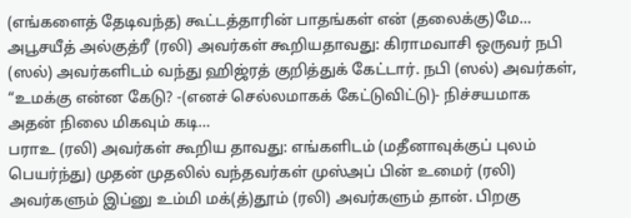(எங்களைத் தேடிவந்த) கூட்டத்தாரின் பாதங்கள் என் (தலைக்கு)மே...
அபூசயீத் அல்குத்ரீ (ரலி) அவர்கள் கூறியதாவது: கிராமவாசி ஒருவர் நபி (ஸல்) அவர்களிடம் வந்து ஹிஜ்ரத் குறித்துக் கேட்டார். நபி (ஸல்) அவர்கள், “உமக்கு என்ன கேடு? -(எனச் செல்லமாகக் கேட்டுவிட்டு)- நிச்சயமாக அதன் நிலை மிகவும் கடி...
பராஉ (ரலி) அவர்கள் கூறிய தாவது: எங்களிடம் (மதீனாவுக்குப் புலம் பெயர்ந்து) முதன் முதலில் வந்தவர்கள் முஸ்அப் பின் உமைர் (ரலி) அவர்களும் இப்னு உம்மி மக்(த்)தூம் (ரலி) அவர்களும் தான். பிறகு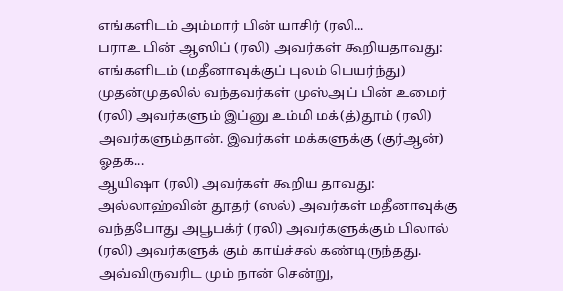எங்களிடம் அம்மார் பின் யாசிர் (ரலி...
பராஉ பின் ஆஸிப் (ரலி) அவர்கள் கூறியதாவது: எங்களிடம் (மதீனாவுக்குப் புலம் பெயர்ந்து) முதன்முதலில் வந்தவர்கள் முஸ்அப் பின் உமைர் (ரலி) அவர்களும் இப்னு உம்மி மக்(த்)தூம் (ரலி) அவர்களும்தான். இவர்கள் மக்களுக்கு (குர்ஆன்) ஓதக...
ஆயிஷா (ரலி) அவர்கள் கூறிய தாவது: அல்லாஹ்வின் தூதர் (ஸல்) அவர்கள் மதீனாவுக்கு வந்தபோது அபூபக்ர் (ரலி) அவர்களுக்கும் பிலால் (ரலி) அவர்களுக் கும் காய்ச்சல் கண்டிருந்தது. அவ்விருவரிட மும் நான் சென்று,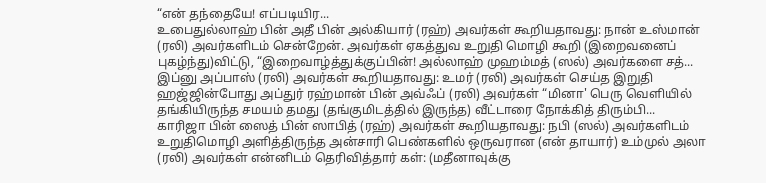“என் தந்தையே! எப்படியிர...
உபைதுல்லாஹ் பின் அதீ பின் அல்கியார் (ரஹ்) அவர்கள் கூறியதாவது: நான் உஸ்மான் (ரலி) அவர்களிடம் சென்றேன். அவர்கள் ஏகத்துவ உறுதி மொழி கூறி (இறைவனைப் புகழ்ந்து)விட்டு, “இறைவாழ்த்துக்குப்பின்! அல்லாஹ் முஹம்மத் (ஸல்) அவர்களை சத்...
இப்னு அப்பாஸ் (ரலி) அவர்கள் கூறியதாவது: உமர் (ரலி) அவர்கள் செய்த இறுதி ஹஜ்ஜின்போது அப்துர் ரஹ்மான் பின் அவ்ஃப் (ரலி) அவர்கள் “மினா' பெரு வெளியில் தங்கியிருந்த சமயம் தமது (தங்குமிடத்தில் இருந்த) வீட்டாரை நோக்கித் திரும்பி...
காரிஜா பின் ஸைத் பின் ஸாபித் (ரஹ்) அவர்கள் கூறியதாவது: நபி (ஸல்) அவர்களிடம் உறுதிமொழி அளித்திருந்த அன்சாரி பெண்களில் ஒருவரான (என் தாயார்) உம்முல் அலா (ரலி) அவர்கள் என்னிடம் தெரிவித்தார் கள்: (மதீனாவுக்கு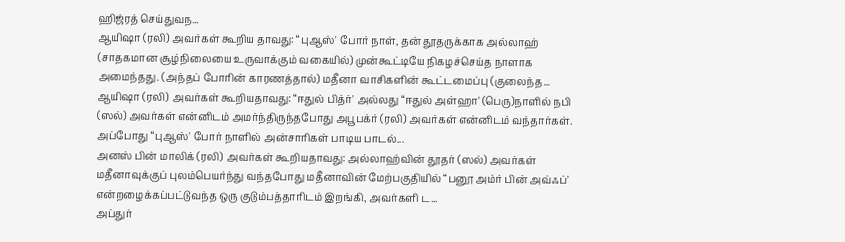ஹிஜ்ரத் செய்துவந...
ஆயிஷா (ரலி) அவர்கள் கூறிய தாவது: “புஆஸ்' போர் நாள், தன் தூதருக்காக அல்லாஹ் (சாதகமான சூழ்நிலையை உருவாக்கும் வகையில்) முன்கூட்டியே நிகழச்செய்த நாளாக அமைந்தது. (அந்தப் போரின் காரணத்தால்) மதீனா வாசிகளின் கூட்டமைப்பு (குலைந்த...
ஆயிஷா (ரலி) அவர்கள் கூறியதாவது: “ஈதுல் பித்ர்' அல்லது “ஈதுல் அள்ஹா' (பெரு)நாளில் நபி (ஸல்) அவர்கள் என்னிடம் அமர்ந்திருந்தபோது அபூபக்ர் (ரலி) அவர்கள் என்னிடம் வந்தார்கள். அப்போது “புஆஸ்' போர் நாளில் அன்சாரிகள் பாடிய பாடல்...
அனஸ் பின் மாலிக் (ரலி) அவர்கள் கூறியதாவது: அல்லாஹ்வின் தூதர் (ஸல்) அவர்கள் மதீனாவுக்குப் புலம்பெயர்ந்து வந்தபோது மதீனாவின் மேற்பகுதியில் “பனூ அம்ர் பின் அவ்ஃப்' என்றழைக்கப்பட்டுவந்த ஒரு குடும்பத்தாரிடம் இறங்கி, அவர்களி ட...
அப்துர்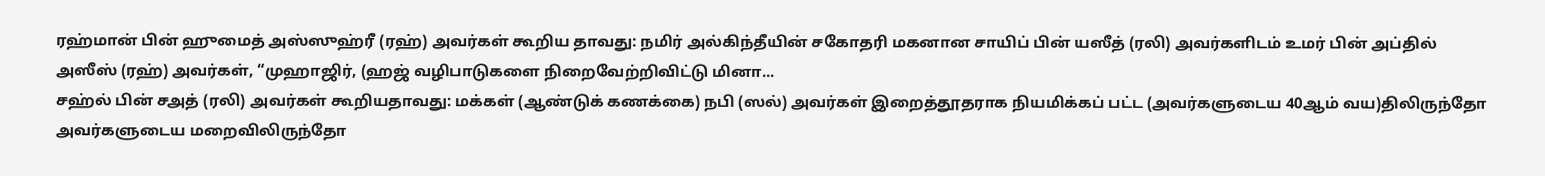ரஹ்மான் பின் ஹுமைத் அஸ்ஸுஹ்ரீ (ரஹ்) அவர்கள் கூறிய தாவது: நமிர் அல்கிந்தீயின் சகோதரி மகனான சாயிப் பின் யஸீத் (ரலி) அவர்களிடம் உமர் பின் அப்தில் அஸீஸ் (ரஹ்) அவர்கள், “முஹாஜிர், (ஹஜ் வழிபாடுகளை நிறைவேற்றிவிட்டு மினா...
சஹ்ல் பின் சஅத் (ரலி) அவர்கள் கூறியதாவது: மக்கள் (ஆண்டுக் கணக்கை) நபி (ஸல்) அவர்கள் இறைத்தூதராக நியமிக்கப் பட்ட (அவர்களுடைய 40ஆம் வய)திலிருந்தோ அவர்களுடைய மறைவிலிருந்தோ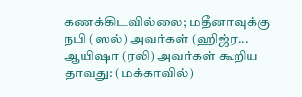கணக்கிடவில்லை; மதீனாவுக்கு நபி (ஸல்) அவர்கள் (ஹிஜ்ர...
ஆயிஷா (ரலி) அவர்கள் கூறிய தாவது: (மக்காவில்)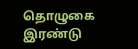தொழுகை இரண்டு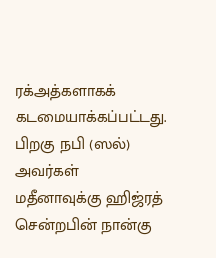ரக்அத்களாகக் கடமையாக்கப்பட்டது. பிறகு நபி (ஸல்) அவர்கள் மதீனாவுக்கு ஹிஜ்ரத் சென்றபின் நான்கு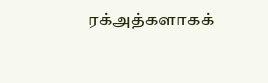ரக்அத்களாகக்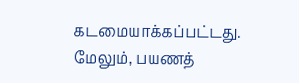கடமையாக்கப்பட்டது. மேலும், பயணத்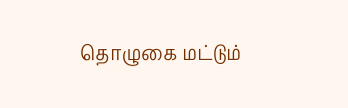தொழுகை மட்டும்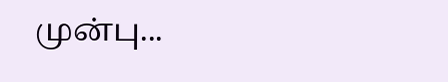முன்பு...